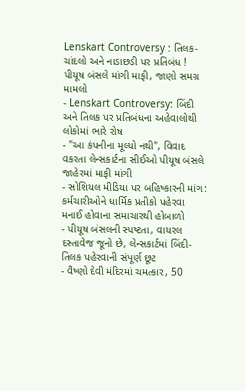Lenskart Controversy : તિલક-ચાંદલો અને નાડાછડી પર પ્રતિબંધ ! પીયૂષ બંસલે માંગી માફી, જાણો સમગ્ર મામલો
- Lenskart Controversy: બિંદી અને તિલક પર પ્રતિબંધના અહેવાલોથી લોકોમાં ભારે રોષ
- "આ કંપનીના મૂલ્યો નથી", વિવાદ વકરતા લેન્સકાર્ટના સીઈઓ પીયૂષ બંસલે જાહેરમાં માફી માંગી
- સોશિયલ મીડિયા પર બહિષ્કારની માંગ: કર્મચારીઓને ધાર્મિક પ્રતીકો પહેરવા મનાઈ હોવાના સમાચારથી હોબાળો
- પીયૂષ બંસલની સ્પષ્ટતા, વાયરલ દસ્તાવેજ જૂનો છે, લેન્સકાર્ટમાં બિંદી-તિલક પહેરવાની સંપૂર્ણ છૂટ
- વૈષ્ણો દેવી મંદિરમાં ચમત્કાર, 50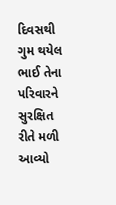દિવસથી ગુમ થયેલ ભાઈ તેના પરિવારને સુરક્ષિત રીતે મળી આવ્યો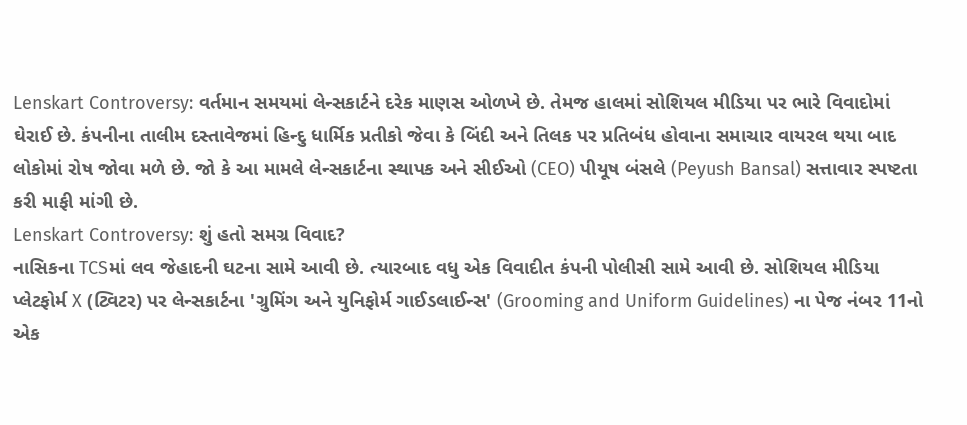Lenskart Controversy: વર્તમાન સમયમાં લેન્સકાર્ટને દરેક માણસ ઓળખે છે. તેમજ હાલમાં સોશિયલ મીડિયા પર ભારે વિવાદોમાં ઘેરાઈ છે. કંપનીના તાલીમ દસ્તાવેજમાં હિન્દુ ધાર્મિક પ્રતીકો જેવા કે બિંદી અને તિલક પર પ્રતિબંધ હોવાના સમાચાર વાયરલ થયા બાદ લોકોમાં રોષ જોવા મળે છે. જો કે આ મામલે લેન્સકાર્ટના સ્થાપક અને સીઈઓ (CEO) પીયૂષ બંસલે (Peyush Bansal) સત્તાવાર સ્પષ્ટતા કરી માફી માંગી છે.
Lenskart Controversy: શું હતો સમગ્ર વિવાદ?
નાસિકના TCSમાં લવ જેહાદની ઘટના સામે આવી છે. ત્યારબાદ વધુ એક વિવાદીત કંપની પોલીસી સામે આવી છે. સોશિયલ મીડિયા પ્લેટફોર્મ X (ટ્વિટર) પર લેન્સકાર્ટના 'ગ્રુમિંગ અને યુનિફોર્મ ગાઈડલાઈન્સ' (Grooming and Uniform Guidelines) ના પેજ નંબર 11નો એક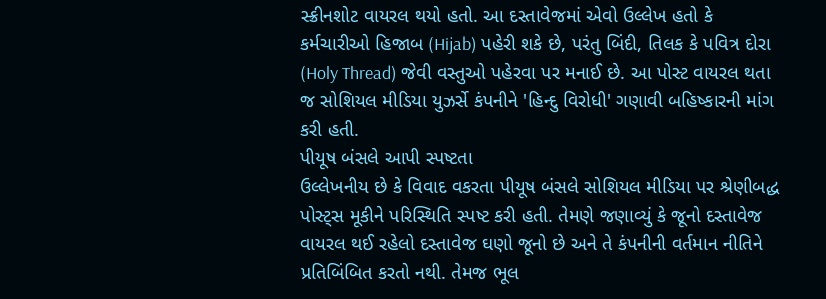સ્ક્રીનશોટ વાયરલ થયો હતો. આ દસ્તાવેજમાં એવો ઉલ્લેખ હતો કે કર્મચારીઓ હિજાબ (Hijab) પહેરી શકે છે, પરંતુ બિંદી, તિલક કે પવિત્ર દોરા (Holy Thread) જેવી વસ્તુઓ પહેરવા પર મનાઈ છે. આ પોસ્ટ વાયરલ થતા જ સોશિયલ મીડિયા યુઝર્સે કંપનીને 'હિન્દુ વિરોધી' ગણાવી બહિષ્કારની માંગ કરી હતી.
પીયૂષ બંસલે આપી સ્પષ્ટતા
ઉલ્લેખનીય છે કે વિવાદ વકરતા પીયૂષ બંસલે સોશિયલ મીડિયા પર શ્રેણીબદ્ધ પોસ્ટ્સ મૂકીને પરિસ્થિતિ સ્પષ્ટ કરી હતી. તેમણે જણાવ્યું કે જૂનો દસ્તાવેજ વાયરલ થઈ રહેલો દસ્તાવેજ ઘણો જૂનો છે અને તે કંપનીની વર્તમાન નીતિને પ્રતિબિંબિત કરતો નથી. તેમજ ભૂલ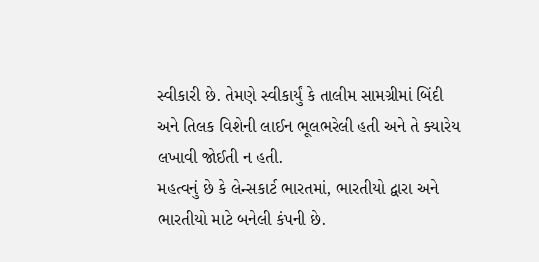સ્વીકારી છે. તેમણે સ્વીકાર્યું કે તાલીમ સામગ્રીમાં બિંદી અને તિલક વિશેની લાઈન ભૂલભરેલી હતી અને તે ક્યારેય લખાવી જોઈતી ન હતી.
મહત્વનું છે કે લેન્સકાર્ટ ભારતમાં, ભારતીયો દ્વારા અને ભારતીયો માટે બનેલી કંપની છે.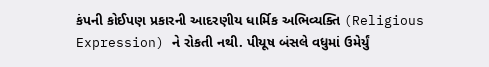કંપની કોઈપણ પ્રકારની આદરણીય ધાર્મિક અભિવ્યક્તિ (Religious Expression) ને રોકતી નથી. પીયૂષ બંસલે વધુમાં ઉમેર્યું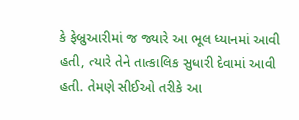કે ફેબ્રુઆરીમાં જ જ્યારે આ ભૂલ ધ્યાનમાં આવી હતી, ત્યારે તેને તાત્કાલિક સુધારી દેવામાં આવી હતી. તેમણે સીઈઓ તરીકે આ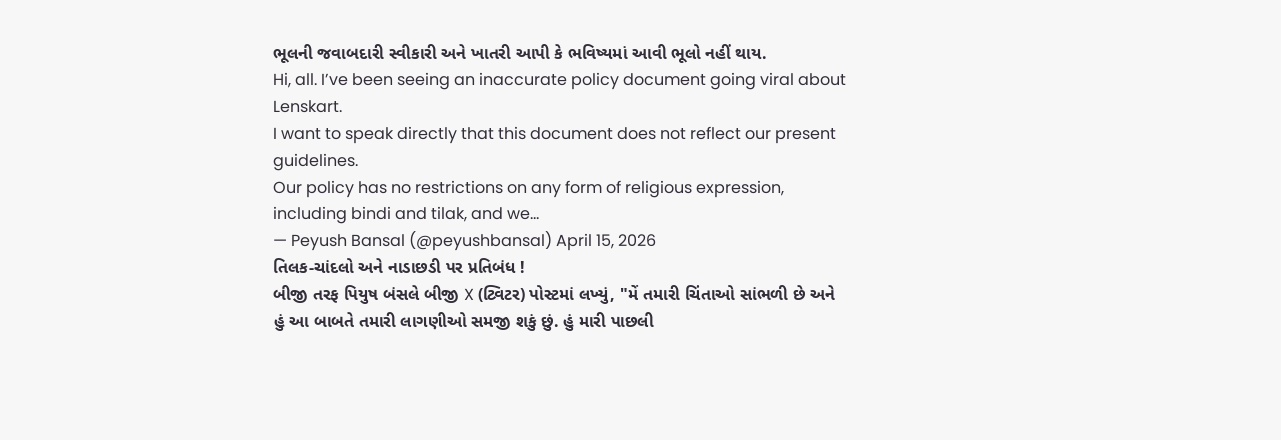ભૂલની જવાબદારી સ્વીકારી અને ખાતરી આપી કે ભવિષ્યમાં આવી ભૂલો નહીં થાય.
Hi, all. I’ve been seeing an inaccurate policy document going viral about Lenskart.
I want to speak directly that this document does not reflect our present guidelines.
Our policy has no restrictions on any form of religious expression, including bindi and tilak, and we…
— Peyush Bansal (@peyushbansal) April 15, 2026
તિલક-ચાંદલો અને નાડાછડી પર પ્રતિબંધ !
બીજી તરફ પિયુષ બંસલે બીજી X (ટ્વિટર) પોસ્ટમાં લખ્યું, "મેં તમારી ચિંતાઓ સાંભળી છે અને હું આ બાબતે તમારી લાગણીઓ સમજી શકું છું. હું મારી પાછલી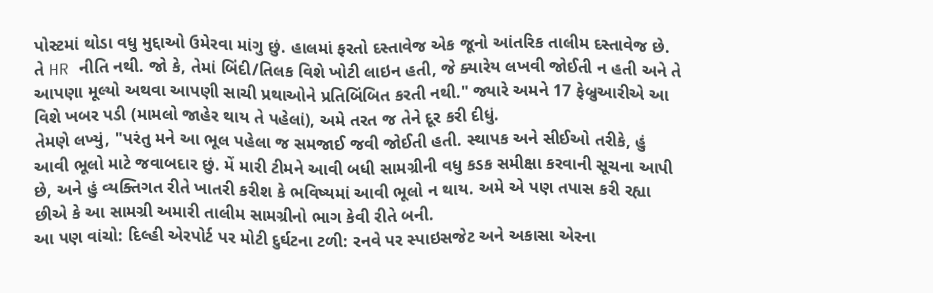પોસ્ટમાં થોડા વધુ મુદ્દાઓ ઉમેરવા માંગુ છું. હાલમાં ફરતો દસ્તાવેજ એક જૂનો આંતરિક તાલીમ દસ્તાવેજ છે. તે HR નીતિ નથી. જો કે, તેમાં બિંદી/તિલક વિશે ખોટી લાઇન હતી, જે ક્યારેય લખવી જોઈતી ન હતી અને તે આપણા મૂલ્યો અથવા આપણી સાચી પ્રથાઓને પ્રતિબિંબિત કરતી નથી." જ્યારે અમને 17 ફેબ્રુઆરીએ આ વિશે ખબર પડી (મામલો જાહેર થાય તે પહેલાં), અમે તરત જ તેને દૂર કરી દીધું.
તેમણે લખ્યું, "પરંતુ મને આ ભૂલ પહેલા જ સમજાઈ જવી જોઈતી હતી. સ્થાપક અને સીઈઓ તરીકે, હું આવી ભૂલો માટે જવાબદાર છું. મેં મારી ટીમને આવી બધી સામગ્રીની વધુ કડક સમીક્ષા કરવાની સૂચના આપી છે, અને હું વ્યક્તિગત રીતે ખાતરી કરીશ કે ભવિષ્યમાં આવી ભૂલો ન થાય. અમે એ પણ તપાસ કરી રહ્યા છીએ કે આ સામગ્રી અમારી તાલીમ સામગ્રીનો ભાગ કેવી રીતે બની.
આ પણ વાંચો: દિલ્હી એરપોર્ટ પર મોટી દુર્ઘટના ટળી: રનવે પર સ્પાઇસજેટ અને અકાસા એરના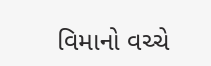વિમાનો વચ્ચે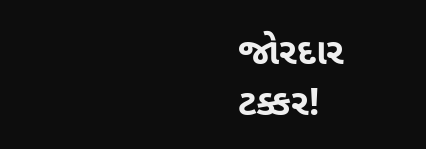જોરદાર ટક્કર!